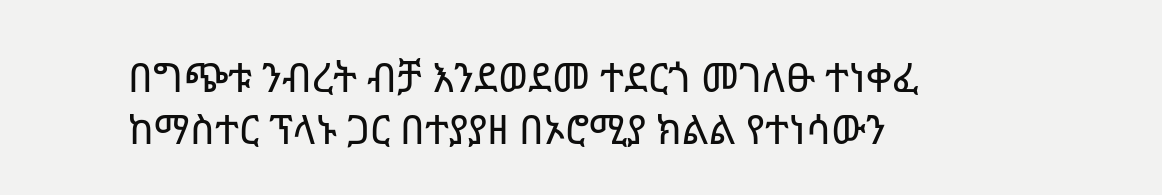በግጭቱ ንብረት ብቻ እንደወደመ ተደርጎ መገለፁ ተነቀፈ
ከማስተር ፕላኑ ጋር በተያያዘ በኦሮሚያ ክልል የተነሳውን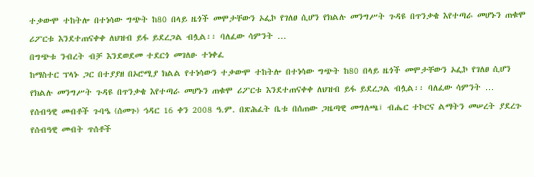ተቃውሞ ተከትሎ በተነሳው ግጭት ከ80 በላይ ዜጎች መሞታቸውን ኦፌኮ የገለፀ ሲሆን የክልሉ መንግሥት ጉዳዩ በጥንቃቄ እየተጣራ መሆኑን ጠቁሞ ሪፖርቱ እንደተጠናቀቀ ለህዝብ ይፋ ይደረጋል ብሏል፡፡ ባለፈው ሳምንት …
በግጭቱ ንብረት ብቻ እንደወደመ ተደርጎ መገለፁ ተነቀፈ
ከማስተር ፕላኑ ጋር በተያያዘ በኦሮሚያ ክልል የተነሳውን ተቃውሞ ተከትሎ በተነሳው ግጭት ከ80 በላይ ዜጎች መሞታቸውን ኦፌኮ የገለፀ ሲሆን የክልሉ መንግሥት ጉዳዩ በጥንቃቄ እየተጣራ መሆኑን ጠቁሞ ሪፖርቱ እንደተጠናቀቀ ለህዝብ ይፋ ይደረጋል ብሏል፡፡ ባለፈው ሳምንት …
የሰብዓዊ መብቶች ጉባዔ (ሰመጉ) ኅዳር 16 ቀን 2008 ዓ.ም. በጽሕፈት ቤቱ በሰጠው ጋዜጣዊ መግለጫ፣ ብሔር ተኮርና ልማትን መሠረት ያደረጉ የሰብዓዊ መብት ጥሰቶች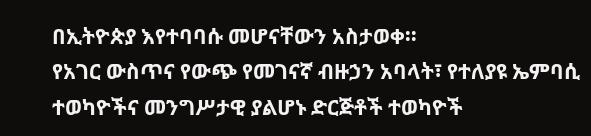በኢትዮጵያ እየተባባሱ መሆናቸውን አስታወቀ፡፡
የአገር ውስጥና የውጭ የመገናኛ ብዙኃን አባላት፣ የተለያዩ ኤምባሲ ተወካዮችና መንግሥታዊ ያልሆኑ ድርጅቶች ተወካዮች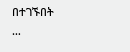በተገኙበት
…